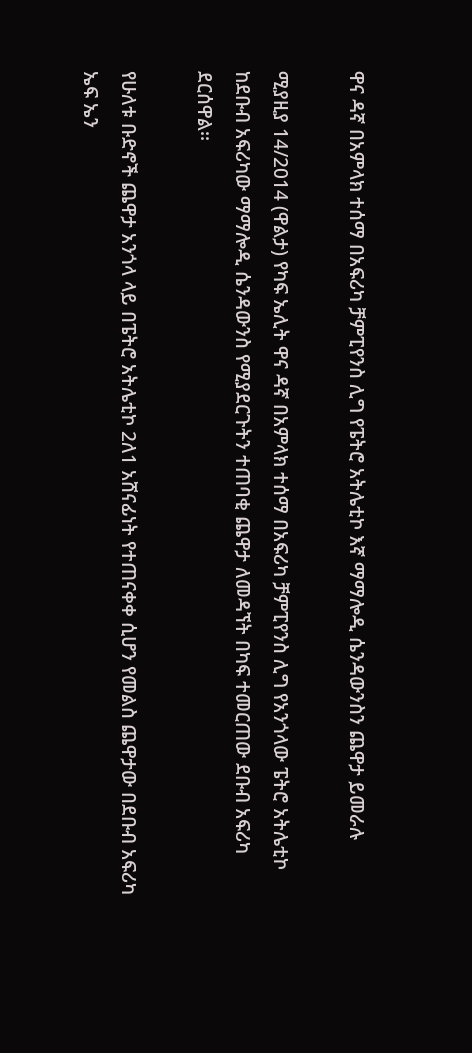ዋና ዳኛ በአምላክ ተሰማ በአፍሪካ ቻምፒየንስ ሊግ የፔትሮ አትሌቲኮ እኛ ማማሎዲ ሴንዳውንስን ጨዋታ ይመራሉ

ሚያዚያ 14/2014 (ዋልታ) የካፍ ኤሊት ዋና ዳኛ በአምላክ ተሰማ በአፍሪካ ቻምፒየንስ ሊግ የአንጎላው ፔትሮ አትሌቲኮ ከደቡብ አፍሪካው ማማሎዲ ሴንዳውንስ የሚያደርጉትን ተጠባቂ ጨዋታ ለመዳኘት በካፍ ተመርጠው ደቡብ አፍሪካ ደርሰዋል፡፡

የሁለቱ ቡድኖች ጨዋታ አንጎላ ላይ በፔትሮ አትሌቲኮ 2ለ1 አሸናፊነት የተጠናቀቀ ሲሆን የመልስ ጨዋታው በደቡብ አፍሪካ ኤፍ ኤን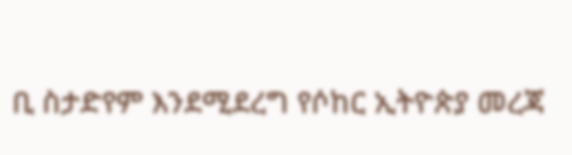ቢ ስታድየም እንደሚደረግ የሶከር ኢትዮጵያ መረጃ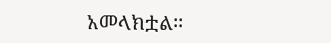አመላክቷል፡፡